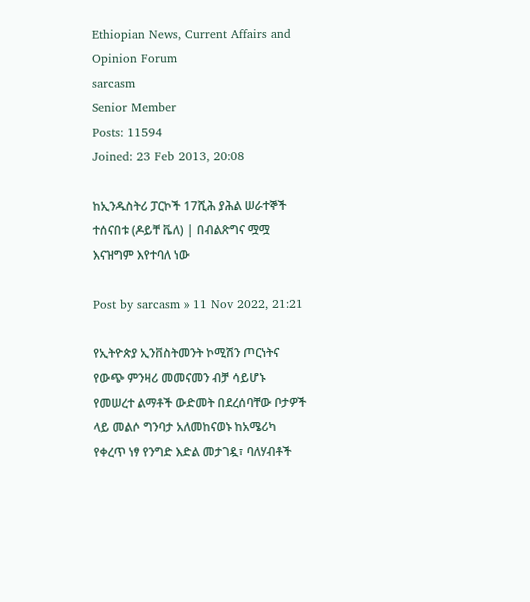Ethiopian News, Current Affairs and Opinion Forum
sarcasm
Senior Member
Posts: 11594
Joined: 23 Feb 2013, 20:08

ከኢንዱስትሪ ፓርኮች 17ሺሕ ያሕል ሠራተኞች ተሰናበቱ (ዶይቸ ቬለ) | በብልጽግና ሟሟ እናዝግም እየተባለ ነው

Post by sarcasm » 11 Nov 2022, 21:21

የኢትዮጵያ ኢንቨስትመንት ኮሚሽን ጦርነትና የውጭ ምንዛሪ መመናመን ብቻ ሳይሆኑ የመሠረተ ልማቶች ውድመት በደረሰባቸው ቦታዎች ላይ መልሶ ግንባታ አለመከናወኑ ከአሜሪካ የቀረጥ ነፃ የንግድ እድል መታገዷ፣ ባለሃብቶች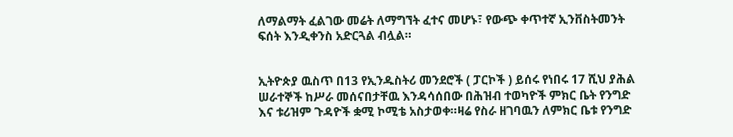ለማልማት ፈልገው መሬት ለማግኘት ፈተና መሆኑ፣ የውጭ ቀጥተኛ ኢንቨስትመንት ፍሰት እንዲቀንስ አድርጓል ብሏል።


ኢትዮጵያ ዉስጥ በ13 የኢንዱስትሪ መንደሮች ( ፓርኮች ) ይሰሩ የነበሩ 17 ሺህ ያሕል ሠራተኞች ከሥራ መሰናበታቸዉ እንዳሳሰበው በሕዝብ ተወካዮች ምክር ቤት የንግድ እና ቱሪዝም ጉዳዮች ቋሚ ኮሚቴ አስታወቀ።ዛሬ የስራ ዘገባዉን ለምክር ቤቱ የንግድ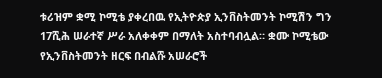ቱሪዝም ቋሚ ኮሚቴ ያቀረበዉ የኢትዮጵያ ኢንቨስትመንት ኮሚሽን ግን 17ሺሕ ሠራተኛ ሥራ አለቀቀም በማለት አስተባብሏል። ቋሙ ኮሚቴው የኢንቨስትመንት ዘርፍ በብልሹ አሠራሮች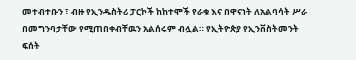መተብተቡን ፣ ብዙ የኢንዱስትሪ ፓርኮች ከከተሞች የራቁ እና በዋናነት ለአልባሳት ሥራ በመግንባታቸው የሚጠበቀብቸዉን አልሰሩም ብሏል። የኢትዮጵያ የኢንቨስትመንት ፍሰት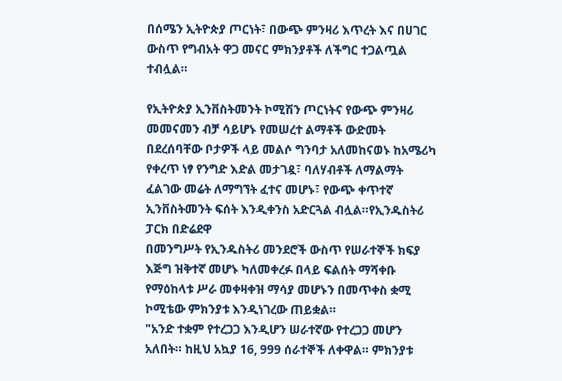በሰሜን ኢትዮጵያ ጦርነት፣ በውጭ ምንዛሪ እጥረት እና በሀገር ውስጥ የግብአት ዋጋ መናር ምክንያቶች ለችግር ተጋልጧል ተብሏል።

የኢትዮጵያ ኢንቨስትመንት ኮሚሽን ጦርነትና የውጭ ምንዛሪ መመናመን ብቻ ሳይሆኑ የመሠረተ ልማቶች ውድመት በደረሰባቸው ቦታዎች ላይ መልሶ ግንባታ አለመከናወኑ ከአሜሪካ የቀረጥ ነፃ የንግድ እድል መታገዷ፣ ባለሃብቶች ለማልማት ፈልገው መሬት ለማግኘት ፈተና መሆኑ፣ የውጭ ቀጥተኛ ኢንቨስትመንት ፍሰት እንዲቀንስ አድርጓል ብሏል።የኢንዱስትሪ ፓርክ በድሬደዋ
በመንግሥት የኢንዱስትሪ መንደሮች ውስጥ የሠራተኞች ክፍያ እጅግ ዝቅተኛ መሆኑ ካለመቀረፉ በላይ ፍልሰት ማሻቀቡ የማዕከላቱ ሥራ መቀዛቀዝ ማሳያ መሆኑን በመጥቀስ ቋሚ ኮሚቴው ምክንያቱ እንዲነገረው ጠይቋል።
"አንድ ተቋም የተረጋጋ እንዲሆን ሠራተኛው የተረጋጋ መሆን አለበት። ከዚህ አኳያ 16, 999 ሰራተኞች ለቀዋል። ምክንያቱ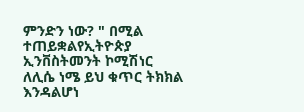ምንድን ነው? " በሚል ተጠይቋልየኢትዮጵያ ኢንቨስትመንት ኮሚሽነር ለሊሴ ነሜ ይህ ቁጥር ትክክል እንዳልሆነ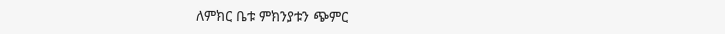ለምክር ቤቱ ምክንያቱን ጭምር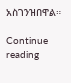አስገንዝበዋል።

Continue reading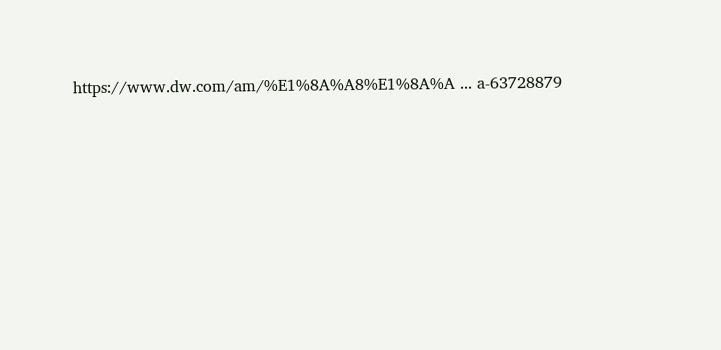https://www.dw.com/am/%E1%8A%A8%E1%8A%A ... a-63728879